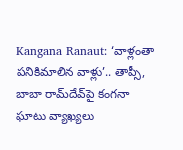Kangana Ranaut: ‘వాళ్లంతా పనికిమాలిన వాళ్లు’.. తాప్సీ, బాబా రామ్‌దేవ్‌పై కంగనా ఘాటు వ్యాఖ్యలు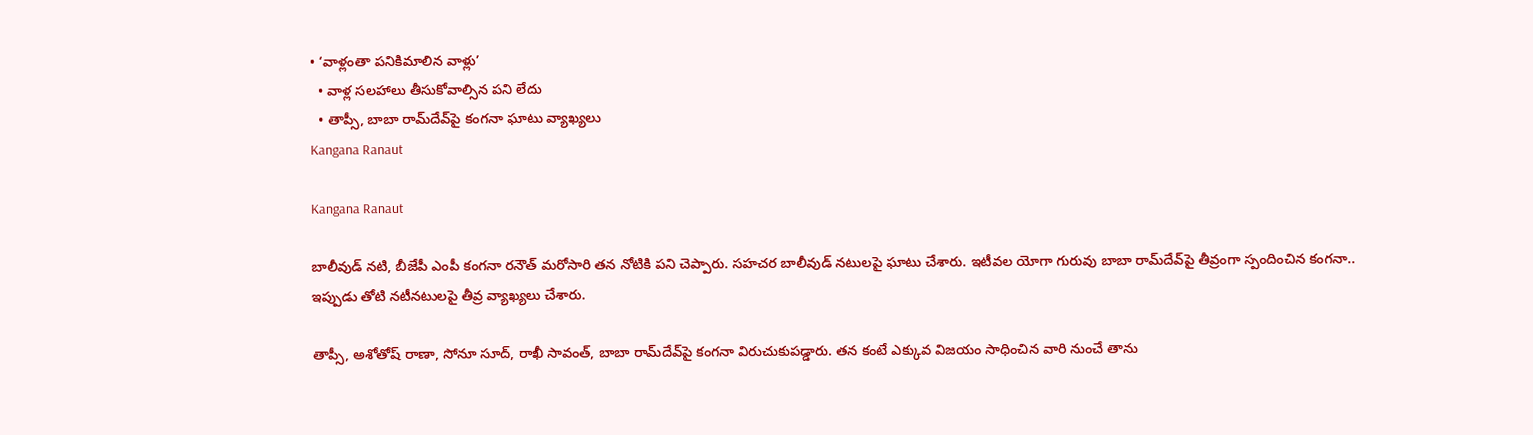• ‘వాళ్లంతా పనికిమాలిన వాళ్లు’
  • వాళ్ల సలహాలు తీసుకోవాల్సిన పని లేదు
  • తాప్సీ, బాబా రామ్‌దేవ్‌పై కంగనా ఘాటు వ్యాఖ్యలు
Kangana Ranaut

Kangana Ranaut

బాలీవుడ్ నటి, బీజేపీ ఎంపీ కంగనా రనౌత్ మరోసారి తన నోటికి పని చెప్పారు. సహచర బాలీవుడ్ నటులపై ఘాటు చేశారు. ఇటీవల యోగా గురువు బాబా రామ్‌దేవ్‌పై తీవ్రంగా స్పందించిన కంగనా.. ఇప్పుడు తోటి నటీనటులపై తీవ్ర వ్యాఖ్యలు చేశారు.

తాప్సీ, అశోతోష్ రాణా, సోనూ సూద్‌, రాఖీ సావంత్, బాబా రామ్‌దేవ్‌పై కంగనా విరుచుకుపడ్డారు. తన కంటే ఎక్కువ విజయం సాధించిన వారి నుంచే తాను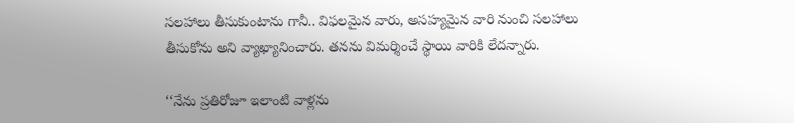సలహాలు తీసుకుంటాను గానీ.. విఫలమైన వారు, అసహ్యమైన వారి నుంచి సలహాలు తీసుకోను అని వ్యాఖ్యానించారు. తనను విమర్శించే స్థాయి వారికి లేదన్నారు.

‘‘నేను ప్రతిరోజూ ఇలాంటి వాళ్లను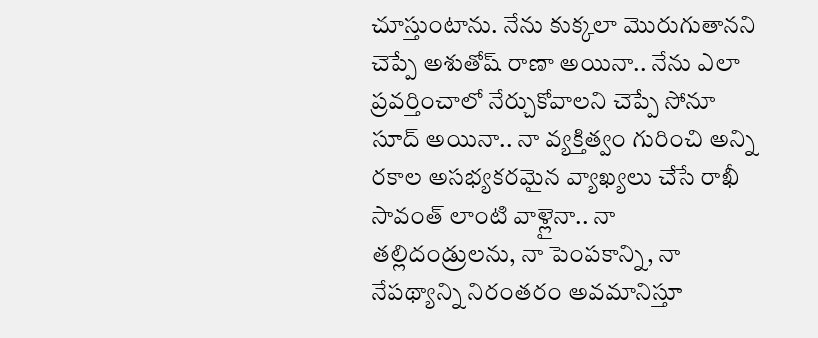చూస్తుంటాను. నేను కుక్కలా మొరుగుతానని చెప్పే అశుతోష్ రాణా అయినా.. నేను ఎలా ప్రవర్తించాలో నేర్చుకోవాలని చెప్పే సోనూ సూద్ అయినా.. నా వ్యక్తిత్వం గురించి అన్ని రకాల అసభ్యకరమైన వ్యాఖ్యలు చేసే రాఖీ సావంత్ లాంటి వాళ్లైనా.. నా తల్లిదండ్రులను, నా పెంపకాన్ని, నా నేపథ్యాన్ని నిరంతరం అవమానిస్తూ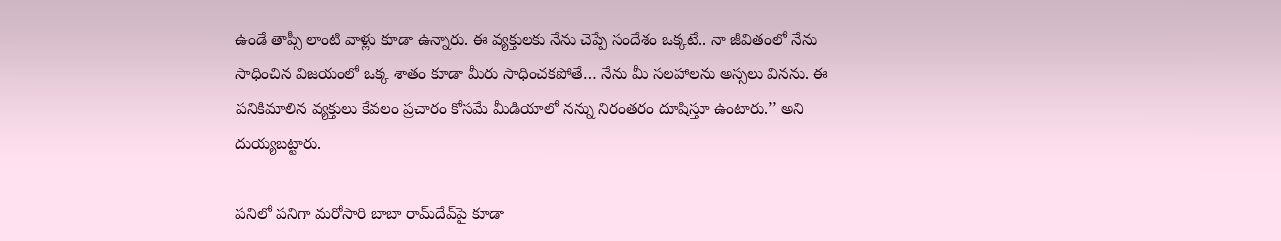ఉండే తాప్సీ లాంటి వాళ్లు కూడా ఉన్నారు. ఈ వ్యక్తులకు నేను చెప్పే సందేశం ఒక్కటే.. నా జీవితంలో నేను సాధించిన విజయంలో ఒక్క శాతం కూడా మీరు సాధించకపోతే… నేను మీ సలహాలను అస్సలు వినను. ఈ పనికిమాలిన వ్యక్తులు కేవలం ప్రచారం కోసమే మీడియాలో నన్ను నిరంతరం దూషిస్తూ ఉంటారు.’’ అని దుయ్యబట్టారు.

పనిలో పనిగా మరోసారి బాబా రామ్‌దేవ్‌పై కూడా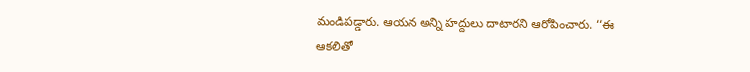మండిపడ్డారు. ఆయన అన్ని హద్దులు దాటారని ఆరోపించారు. ‘‘ఈ ఆకలితో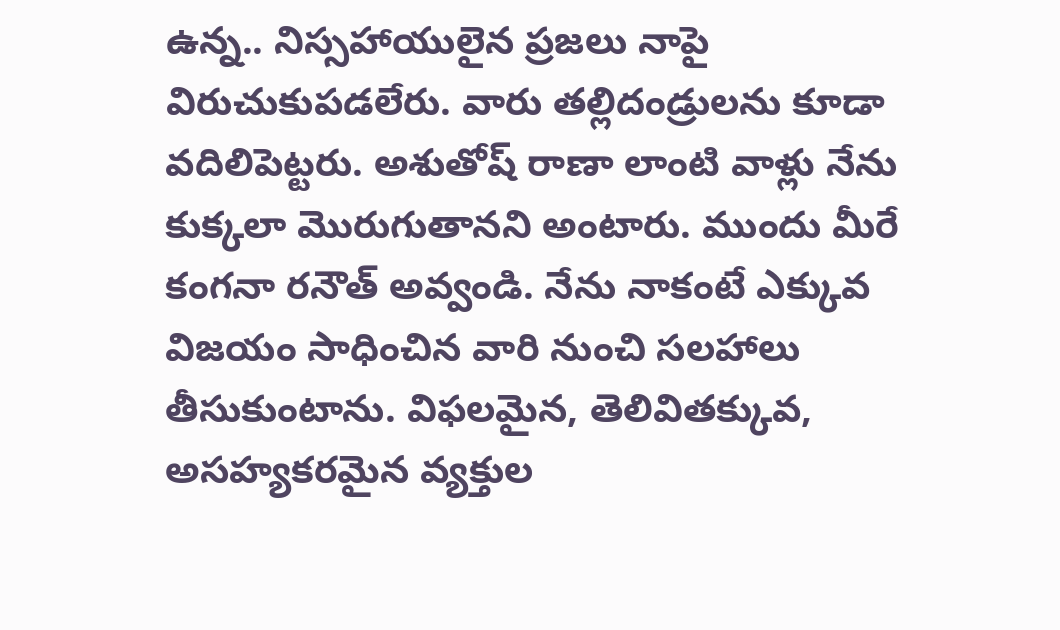ఉన్న.. నిస్సహాయులైన ప్రజలు నాపై విరుచుకుపడలేరు. వారు తల్లిదండ్రులను కూడా వదిలిపెట్టరు. అశుతోష్ రాణా లాంటి వాళ్లు నేను కుక్కలా మొరుగుతానని అంటారు. ముందు మీరే కంగనా రనౌత్ అవ్వండి. నేను నాకంటే ఎక్కువ విజయం సాధించిన వారి నుంచి సలహాలు తీసుకుంటాను. విఫలమైన, తెలివితక్కువ, అసహ్యకరమైన వ్యక్తుల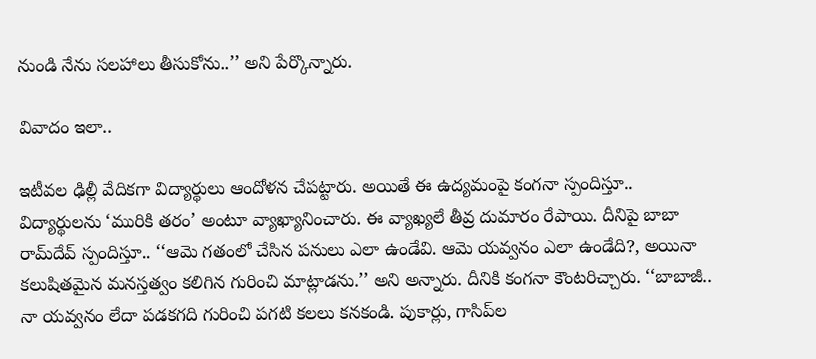నుండి నేను సలహాలు తీసుకోను..’’ అని పేర్కొన్నారు.

వివాదం ఇలా..

ఇటీవల ఢిల్లీ వేదికగా విద్యార్థులు ఆందోళన చేపట్టారు. అయితే ఈ ఉద్యమంపై కంగనా స్పందిస్తూ.. విద్యార్థులను ‘మురికి తరం’ అంటూ వ్యాఖ్యానించారు. ఈ వ్యాఖ్యలే తీవ్ర దుమారం రేపాయి. దీనిపై బాబా రామ్‌దేవ్ స్పందిస్తూ.. ‘‘ఆమె గతంలో చేసిన పనులు ఎలా ఉండేవి. ఆమె యవ్వనం ఎలా ఉండేది?, అయినా కలుషితమైన మనస్తత్వం కలిగిన గురించి మాట్లాడను.’’ అని అన్నారు. దీనికి కంగనా కౌంటరిచ్చారు. ‘‘బాబాజీ.. నా యవ్వనం లేదా పడకగది గురించి పగటి కలలు కనకండి. పుకార్లు, గాసిప్‌ల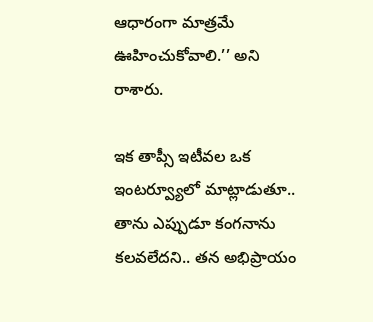ఆధారంగా మాత్రమే ఊహించుకోవాలి.’’ అని రాశారు.

ఇక తాప్సీ ఇటీవల ఒక ఇంటర్వ్యూలో మాట్లాడుతూ.. తాను ఎప్పుడూ కంగనాను కలవలేదని.. తన అభిప్రాయం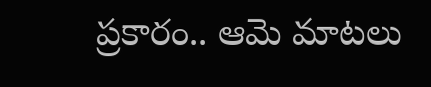ప్రకారం.. ఆమె మాటలు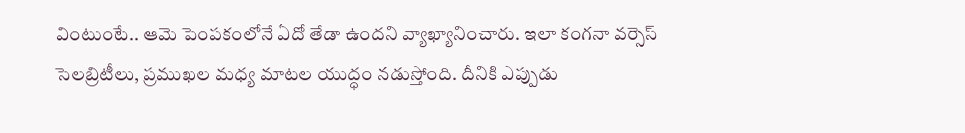వింటుంటే.. ఆమె పెంపకంలోనే ఏదో తేడా ఉందని వ్యాఖ్యానించారు. ఇలా కంగనా వర్సెస్ సెలబ్రిటీలు, ప్రముఖల మధ్య మాటల యుద్ధం నడుస్తోంది. దీనికి ఎప్పుడు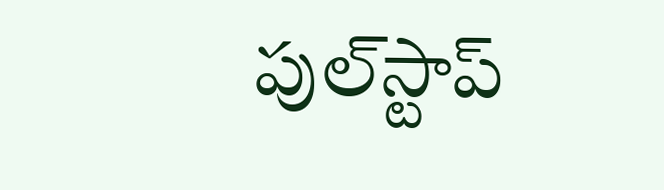పుల్‌స్టాప్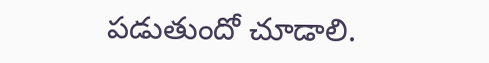పడుతుందో చూడాలి.